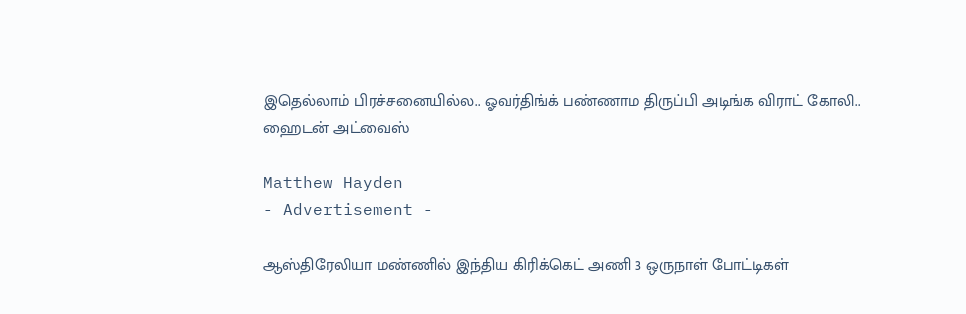இதெல்லாம் பிரச்சனையில்ல.. ஓவர்திங்க் பண்ணாம திருப்பி அடிங்க விராட் கோலி.. ஹைடன் அட்வைஸ்

Matthew Hayden
- Advertisement -

ஆஸ்திரேலியா மண்ணில் இந்திய கிரிக்கெட் அணி 3 ஒருநாள் போட்டிகள்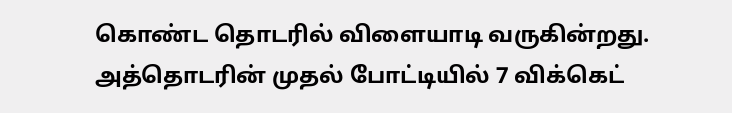கொண்ட தொடரில் விளையாடி வருகின்றது. அத்தொடரின் முதல் போட்டியில் 7 விக்கெட்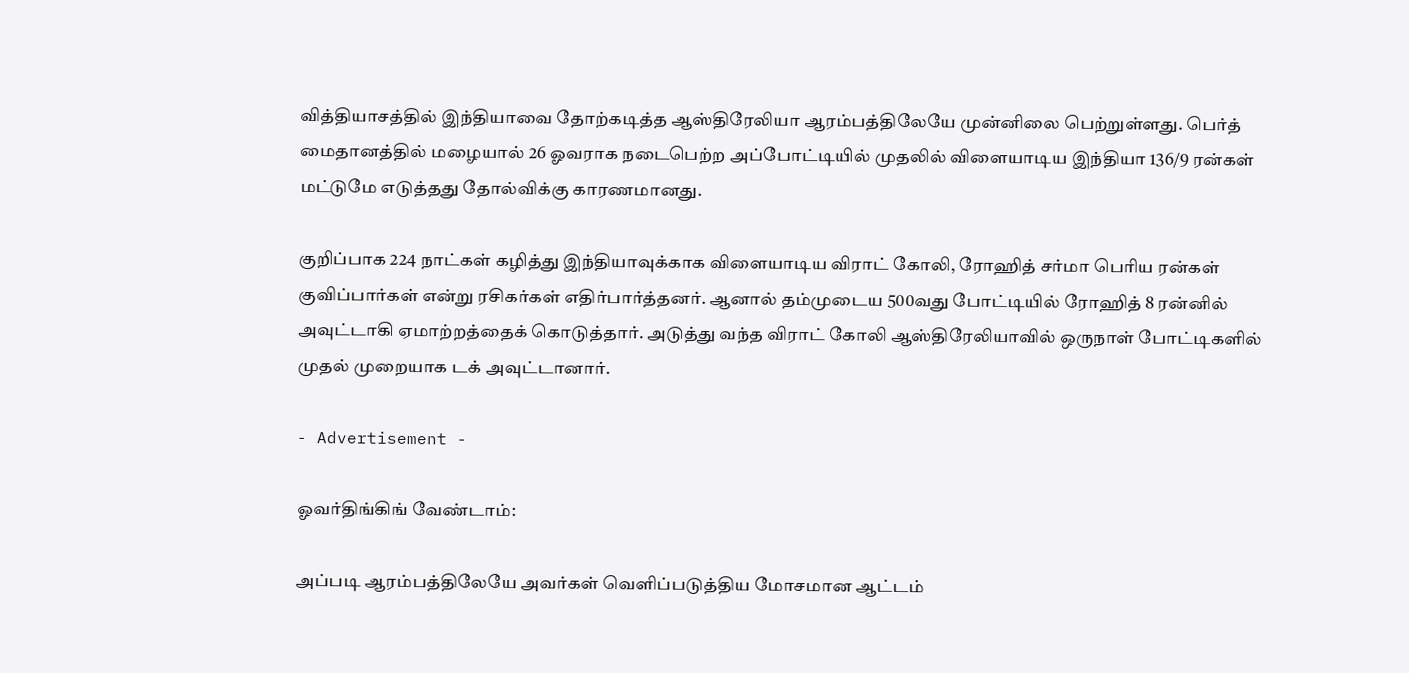வித்தியாசத்தில் இந்தியாவை தோற்கடித்த ஆஸ்திரேலியா ஆரம்பத்திலேயே முன்னிலை பெற்றுள்ளது. பெர்த் மைதானத்தில் மழையால் 26 ஓவராக நடைபெற்ற அப்போட்டியில் முதலில் விளையாடிய இந்தியா 136/9 ரன்கள் மட்டுமே எடுத்தது தோல்விக்கு காரணமானது.

குறிப்பாக 224 நாட்கள் கழித்து இந்தியாவுக்காக விளையாடிய விராட் கோலி, ரோஹித் சர்மா பெரிய ரன்கள் குவிப்பார்கள் என்று ரசிகர்கள் எதிர்பார்த்தனர். ஆனால் தம்முடைய 500வது போட்டியில் ரோஹித் 8 ரன்னில் அவுட்டாகி ஏமாற்றத்தைக் கொடுத்தார். அடுத்து வந்த விராட் கோலி ஆஸ்திரேலியாவில் ஒருநாள் போட்டிகளில் முதல் முறையாக டக் அவுட்டானார்.

- Advertisement -

ஓவர்திங்கிங் வேண்டாம்:

அப்படி ஆரம்பத்திலேயே அவர்கள் வெளிப்படுத்திய மோசமான ஆட்டம்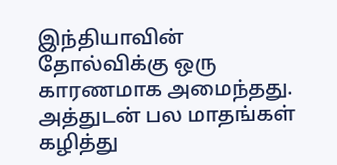இந்தியாவின் தோல்விக்கு ஒரு காரணமாக அமைந்தது. அத்துடன் பல மாதங்கள் கழித்து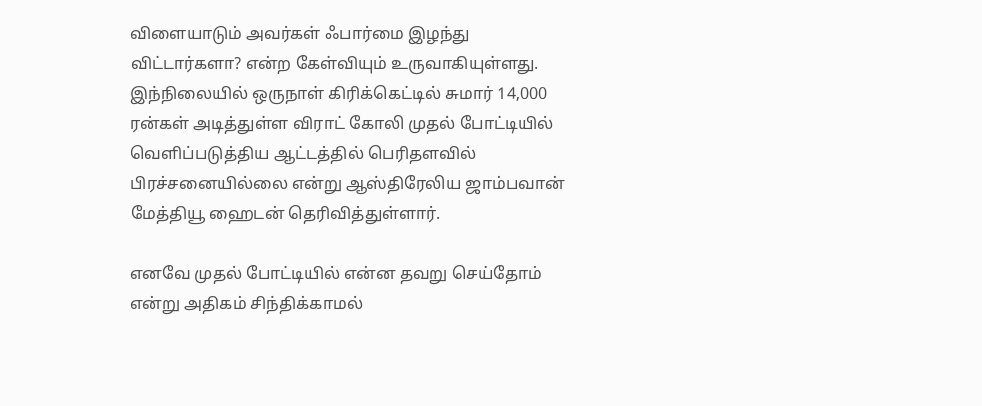விளையாடும் அவர்கள் ஃபார்மை இழந்து விட்டார்களா? என்ற கேள்வியும் உருவாகியுள்ளது. இந்நிலையில் ஒருநாள் கிரிக்கெட்டில் சுமார் 14,000 ரன்கள் அடித்துள்ள விராட் கோலி முதல் போட்டியில் வெளிப்படுத்திய ஆட்டத்தில் பெரிதளவில் பிரச்சனையில்லை என்று ஆஸ்திரேலிய ஜாம்பவான் மேத்தியூ ஹைடன் தெரிவித்துள்ளார்.

எனவே முதல் போட்டியில் என்ன தவறு செய்தோம் என்று அதிகம் சிந்திக்காமல்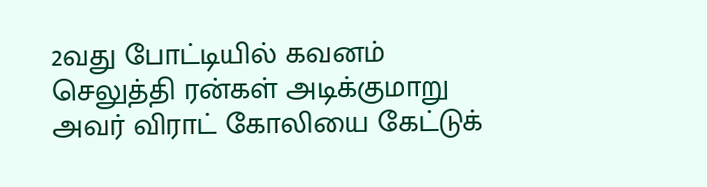2வது போட்டியில் கவனம் செலுத்தி ரன்கள் அடிக்குமாறு அவர் விராட் கோலியை கேட்டுக்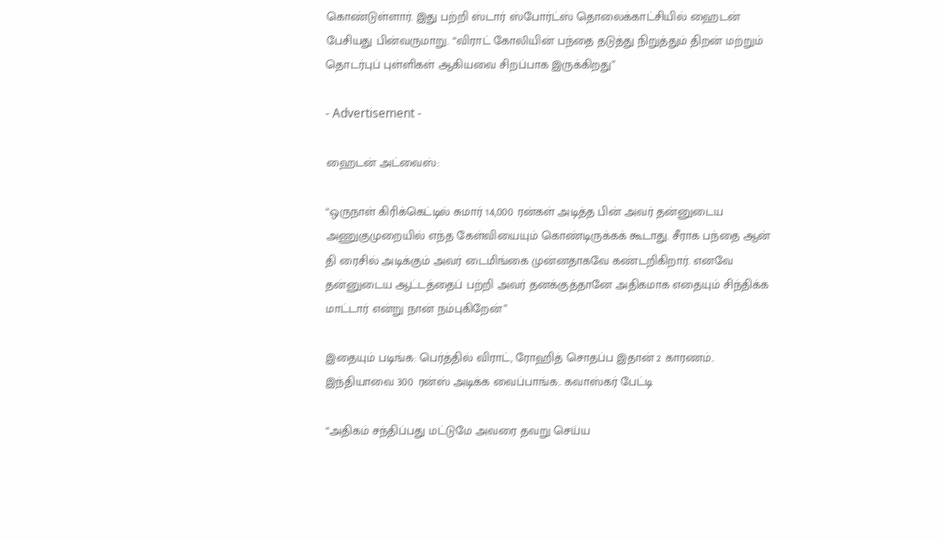கொண்டுள்ளார். இது பற்றி ஸ்டார் ஸ்போர்ட்ஸ் தொலைக்காட்சியில் ஹைடன் பேசியது பின்வருமாறு. “விராட் கோலியின் பந்தை தடுத்து நிறுத்தும் திறன் மற்றும் தொடர்புப் புள்ளிகள் ஆகியவை சிறப்பாக இருக்கிறது”

- Advertisement -

ஹைடன் அட்வைஸ்:

“ஒருநாள் கிரிக்கெட்டில் சுமார் 14,000 ரன்கள் அடித்த பின் அவர் தன்னுடைய அணுகுமுறையில் எந்த கேள்வியையும் கொண்டிருக்கக் கூடாது. சீராக பந்தை ஆன் தி ரைசில் அடிக்கும் அவர் டைமிங்கை முன்னதாகவே கண்டறிகிறார். எனவே தன்னுடைய ஆட்டத்தைப் பற்றி அவர் தனக்குத்தானே அதிகமாக எதையும் சிந்திக்க மாட்டார் என்று நான் நம்புகிறேன்”

இதையும் படிங்க: பெர்த்தில் விராட், ரோஹித் சொதப்ப இதான் 2 காரணம்.. இந்தியாவை 300 ரன்ஸ் அடிக்க வைப்பாங்க.. கவாஸ்கர் பேட்டி

“அதிகம் சந்திப்பது மட்டுமே அவரை தவறு செய்ய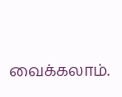வைக்கலாம்.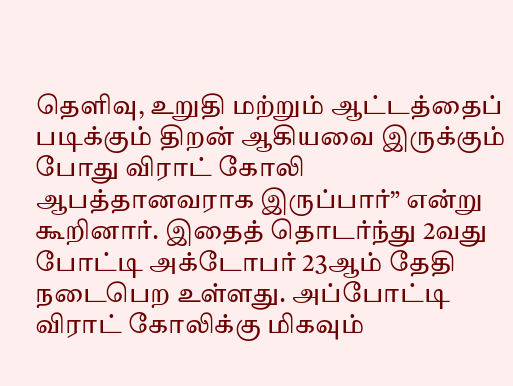தெளிவு, உறுதி மற்றும் ஆட்டத்தைப் படிக்கும் திறன் ஆகியவை இருக்கும் போது விராட் கோலி ஆபத்தானவராக இருப்பார்” என்று கூறினார். இதைத் தொடர்ந்து 2வது போட்டி அக்டோபர் 23ஆம் தேதி நடைபெற உள்ளது. அப்போட்டி விராட் கோலிக்கு மிகவும்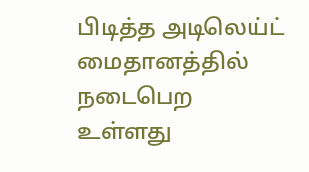பிடித்த அடிலெய்ட் மைதானத்தில் நடைபெற உள்ளது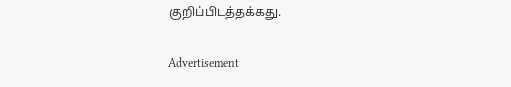குறிப்பிடத்தக்கது.

Advertisement